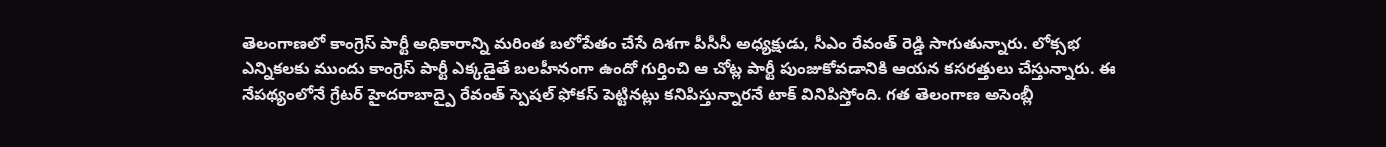తెలంగాణలో కాంగ్రెస్ పార్టీ అధికారాన్ని మరింత బలోపేతం చేసే దిశగా పీసీసీ అధ్యక్షుడు, సీఎం రేవంత్ రెడ్డి సాగుతున్నారు. లోక్సభ ఎన్నికలకు ముందు కాంగ్రెస్ పార్టీ ఎక్కడైతే బలహీనంగా ఉందో గుర్తించి ఆ చోట్ల పార్టీ పుంజుకోవడానికి ఆయన కసరత్తులు చేస్తున్నారు. ఈ నేపథ్యంలోనే గ్రేటర్ హైదరాబాద్పై రేవంత్ స్పెషల్ ఫోకస్ పెట్టినట్లు కనిపిస్తున్నారనే టాక్ వినిపిస్తోంది. గత తెలంగాణ అసెంబ్లీ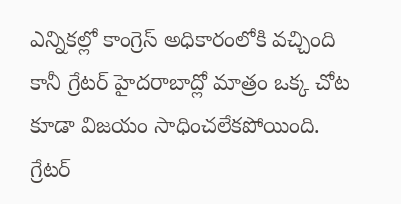ఎన్నికల్లో కాంగ్రెస్ అధికారంలోకి వచ్చింది కానీ గ్రేటర్ హైదరాబాద్లో మాత్రం ఒక్క చోట కూడా విజయం సాధించలేకపోయింది.
గ్రేటర్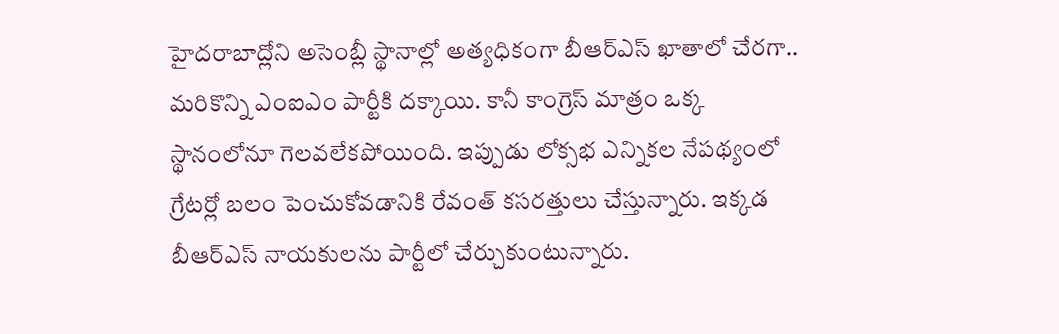హైదరాబాద్లోని అసెంబ్లీ స్థానాల్లో అత్యధికంగా బీఆర్ఎస్ ఖాతాలో చేరగా.. మరికొన్ని ఎంఐఎం పార్టీకి దక్కాయి. కానీ కాంగ్రెస్ మాత్రం ఒక్క స్థానంలోనూ గెలవలేకపోయింది. ఇప్పుడు లోక్సభ ఎన్నికల నేపథ్యంలో గ్రేటర్లో బలం పెంచుకోవడానికి రేవంత్ కసరత్తులు చేస్తున్నారు. ఇక్కడ బీఆర్ఎస్ నాయకులను పార్టీలో చేర్చుకుంటున్నారు.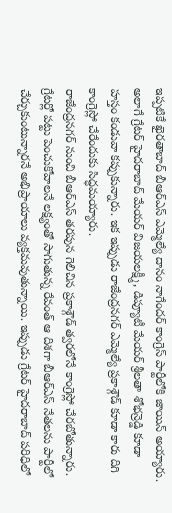ఇప్పటికే ఖైరతాబాద్ బీఆర్ఎస్ ఎమ్మెల్యే దానం నాగేందర్ కాంగ్రెస్ పార్టీలోకి జాయిన్ అయ్యారు. అలాగే గ్రేటర్ హైదరాబాద్ మేయర్ విజయలక్ష్మీ, డిప్యూటీ మేయర్ శ్రీలతా శోభన్రెడ్డి కూడా హస్తం కండువా కప్పుకున్నారు. ఇక ఇప్పుడు రాజేంద్రనగర్ ఎమ్మెల్యే ప్రకాశ్గౌడ్ కూడా కారు దిగి కాంగ్రెస్లో చేరేందుకు సిద్ధమయ్యారు.
రాజేంద్రనగర్ నుంచి బీఆర్ఎస్ తరపున గెలిచిన ప్రకాశ్గౌడ్ త్వరలోనే కాంగ్రెస్లో చేరబోతున్నారు. గ్రేటర్లో పట్టు పెంచుకోవాలనే లక్ష్యంతో సాగుతున్న రేవంత్ ఆ దిశగా బీఆర్ఎస్ నేతలను పార్టీలో చేర్చుకుంటున్నారనే అభిప్రాయాలు వ్యక్తమవుతున్నాయి. ఇప్పుడు గ్రేటర్ హైదరాబాద్ పరిధిలో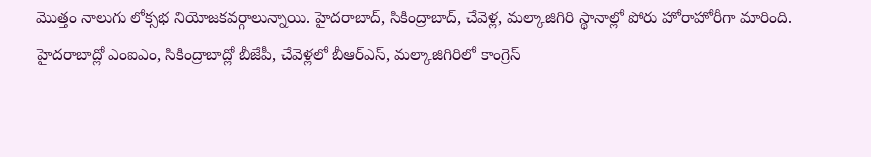మొత్తం నాలుగు లోక్సభ నియోజకవర్గాలున్నాయి. హైదరాబాద్, సికింద్రాబాద్, చేవెళ్ల, మల్కాజిగిరి స్థానాల్లో పోరు హోరాహోరీగా మారింది. హైదరాబాద్లో ఎంఐఎం, సికింద్రాబాద్లో బీజేపీ, చేవెళ్లలో బీఆర్ఎస్, మల్కాజిగిరిలో కాంగ్రెస్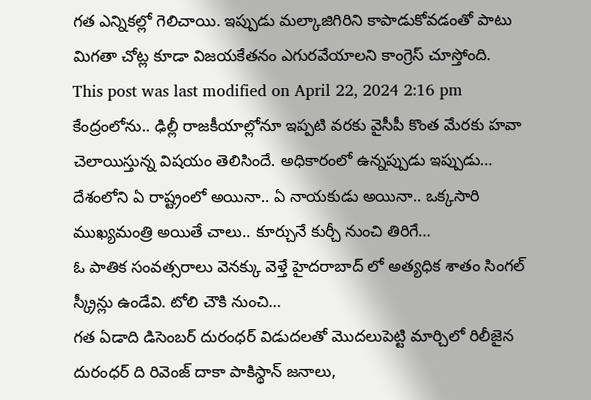గత ఎన్నికల్లో గెలిచాయి. ఇప్పుడు మల్కాజిగిరిని కాపాడుకోవడంతో పాటు మిగతా చోట్ల కూడా విజయకేతనం ఎగురవేయాలని కాంగ్రెస్ చూస్తోంది.
This post was last modified on April 22, 2024 2:16 pm
కేంద్రంలోను.. ఢిల్లీ రాజకీయాల్లోనూ ఇప్పటి వరకు వైసీపీ కొంత మేరకు హవా చెలాయిస్తున్న విషయం తెలిసిందే. అధికారంలో ఉన్నప్పుడు ఇప్పుడు…
దేశంలోని ఏ రాష్ట్రంలో అయినా.. ఏ నాయకుడు అయినా.. ఒక్కసారి ముఖ్యమంత్రి అయితే చాలు.. కూర్చునే కుర్చీ నుంచి తిరిగే…
ఓ పాతిక సంవత్సరాలు వెనక్కు వెళ్తే హైదరాబాద్ లో అత్యధిక శాతం సింగల్ స్క్రీన్లు ఉండేవి. టోలి చౌకి నుంచి…
గత ఏడాది డిసెంబర్ దురంధర్ విడుదలతో మొదలుపెట్టి మార్చిలో రిలీజైన దురంధర్ ది రివెంజ్ దాకా పాకిస్థాన్ జనాలు,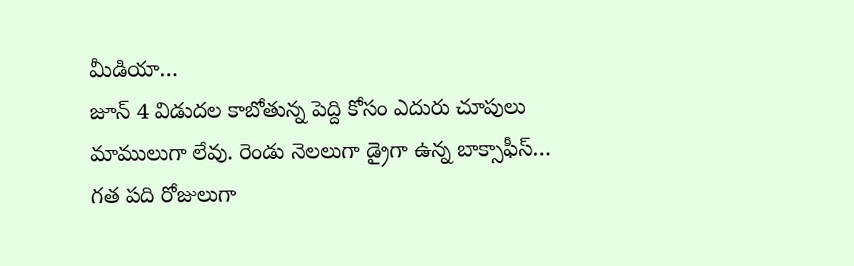మీడియా…
జూన్ 4 విడుదల కాబోతున్న పెద్ది కోసం ఎదురు చూపులు మాములుగా లేవు. రెండు నెలలుగా డ్రైగా ఉన్న బాక్సాఫీస్…
గత పది రోజులుగా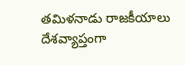తమిళనాడు రాజకీయాలు దేశవ్యాప్తంగా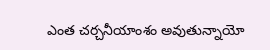ఎంత చర్చనీయాంశం అవుతున్నాయో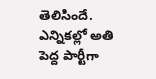తెలిసిందే. ఎన్నికల్లో అతి పెద్ద పార్టీగా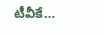టీవీకే…